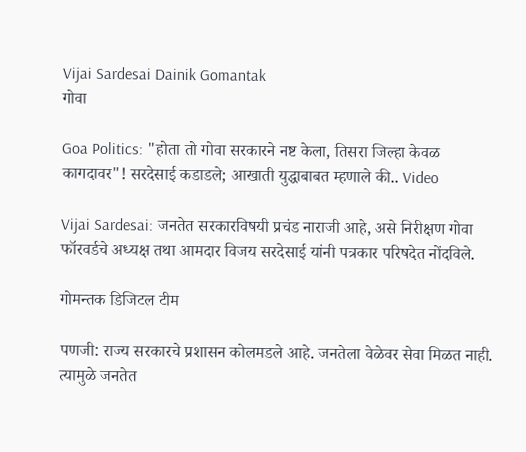Vijai Sardesai Dainik Gomantak
गोवा

Goa Politics: "होता तो गोवा सरकारने नष्ट केला, तिसरा जिल्हा केवळ कागदावर"! सरदेसाई कडाडले; आखाती युद्धाबाबत म्हणाले की.. Video

Vijai Sardesai: जनतेत सरकारविषयी प्रचंड नाराजी आहे, असे निरीक्षण गोवा फॉरवर्डचे अध्यक्ष तथा आमदार विजय सरदेसाई यांनी पत्रकार परिषदेत नोंदविले.

गोमन्तक डिजिटल टीम

पणजी: राज्य सरकारचे प्रशासन कोलमडले आहे. जनतेला वेळेवर सेवा मिळत नाही. त्यामुळे जनतेत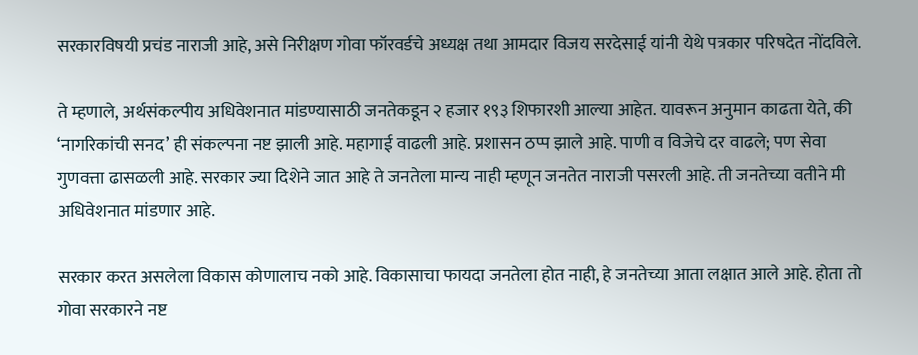सरकारविषयी प्रचंड नाराजी आहे, असे निरीक्षण गोवा फॉरवर्डचे अध्यक्ष तथा आमदार विजय सरदेसाई यांनी येथे पत्रकार परिषदेत नोंदविले.

ते म्हणाले, अर्थसंकल्पीय अधिवेशनात मांडण्यासाठी जनतेकडून २ हजार १९३ शिफारशी आल्या आहेत. यावरून अनुमान काढता येते, की ‘नागरिकांची सनद’ ही संकल्पना नष्ट झाली आहे. महागाई वाढली आहे. प्रशासन ठप्प झाले आहे. पाणी व विजेचे दर वाढले; पण सेवा गुणवत्ता ढासळली आहे. सरकार ज्या दिशेने जात आहे ते जनतेला मान्य नाही म्हणून जनतेत नाराजी पसरली आहे. ती जनतेच्या वतीने मी अधिवेशनात मांडणार आहे.

सरकार करत असलेला विकास कोणालाच नको आहे. विकासाचा फायदा जनतेला होत नाही, हे जनतेच्या आता लक्षात आले आहे. होता तो गोवा सरकारने नष्ट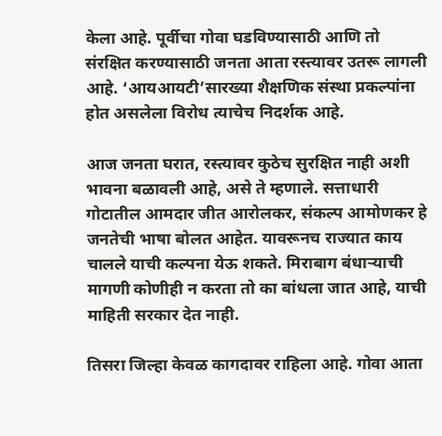केला आहे. पूर्वीचा गोवा घडविण्यासाठी आणि तो संरक्षित करण्यासाठी जनता आता रस्त्यावर उतरू लागली आहे. ‘आयआयटी’सारख्या शैक्षणिक संस्था प्रकल्पांना होत असलेला विरोध त्याचेच निदर्शक आहे.

आज जनता घरात, रस्त्यावर कुठेच सुरक्षित नाही अशी भावना बळावली आहे, असे ते म्हणाले. सत्ताधारी गोटातील आमदार जीत आरोलकर, संकल्प आमोणकर हे जनतेची भाषा बोलत आहेत. यावरूनच राज्यात काय चालले याची कल्पना येऊ शकते. मिराबाग बंधाऱ्याची मागणी कोणीही न करता तो का बांधला जात आहे, याची माहिती सरकार देत नाही.

तिसरा जिल्हा केवळ कागदावर राहिला आहे. गोवा आता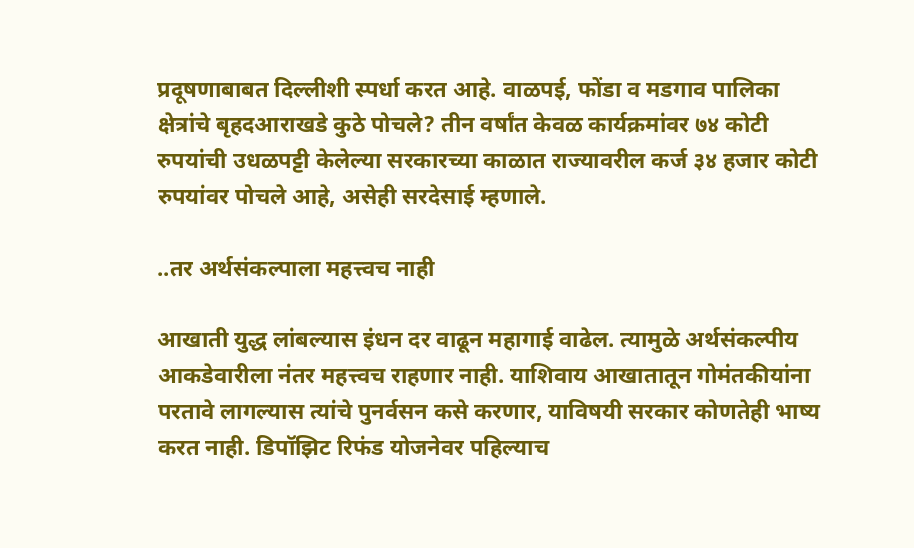प्रदूषणाबाबत दिल्लीशी स्पर्धा करत आहे. वाळपई, फोंडा व मडगाव पालिका क्षेत्रांचे बृहदआराखडे कुठे पोचले? तीन वर्षांत केवळ कार्यक्रमांवर ७४ कोटी रुपयांची उधळपट्टी केलेल्या सरकारच्या काळात राज्यावरील कर्ज ३४ हजार कोटी रुपयांवर पोचले आहे, असेही सरदेसाई म्हणाले.

..तर अर्थसंकल्पाला महत्त्वच नाही

आखाती युद्ध लांबल्यास इंधन दर वाढून महागाई वाढेल. त्यामुळे अर्थसंकल्पीय आकडेवारीला नंतर महत्त्वच राहणार नाही. याशिवाय आखातातून गोमंतकीयांना परतावे लागल्यास त्यांचे पुनर्वसन कसे करणार, याविषयी सरकार कोणतेही भाष्य करत नाही. डिपॉझिट रिफंड योजनेवर पहिल्याच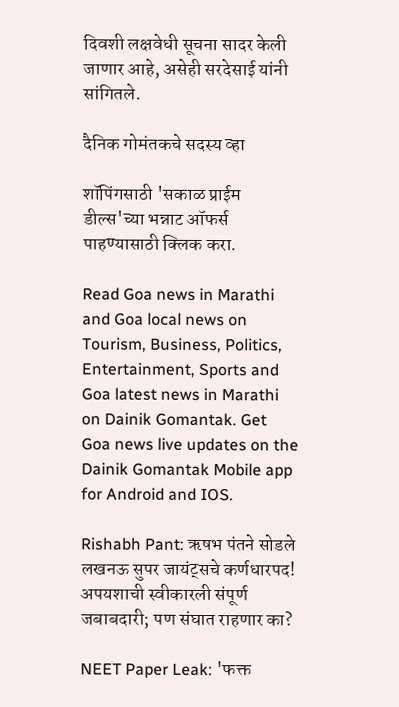दिवशी लक्षवेधी सूचना सादर केली जाणार आहे, असेही सरदेसाई यांनी सांगितले.

दैनिक गोमंतकचे सदस्य व्हा

शॉपिंगसाठी 'सकाळ प्राईम डील्स'च्या भन्नाट ऑफर्स पाहण्यासाठी क्लिक करा.

Read Goa news in Marathi and Goa local news on Tourism, Business, Politics, Entertainment, Sports and Goa latest news in Marathi on Dainik Gomantak. Get Goa news live updates on the Dainik Gomantak Mobile app for Android and IOS.

Rishabh Pant: ऋषभ पंतने सोडले लखनऊ सुपर जायंट्सचे कर्णधारपद! अपयशाची स्वीकारली संपूर्ण जबाबदारी; पण संघात राहणार का?

NEET Paper Leak: 'फक्त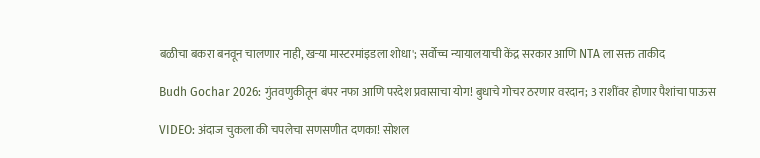बळीचा बकरा बनवून चालणार नाही, खऱ्या मास्टरमांइडला शोधा'; सर्वोच्च न्यायालयाची केंद्र सरकार आणि NTA ला सक्त ताकीद

Budh Gochar 2026: गुंतवणुकीतून बंपर नफा आणि परदेश प्रवासाचा योग! बुधाचे गोचर ठरणार वरदान; 3 राशींवर होणार पैशांचा पाऊस

VIDEO: अंदाज चुकला की चपलेचा सणसणीत दणका! सोशल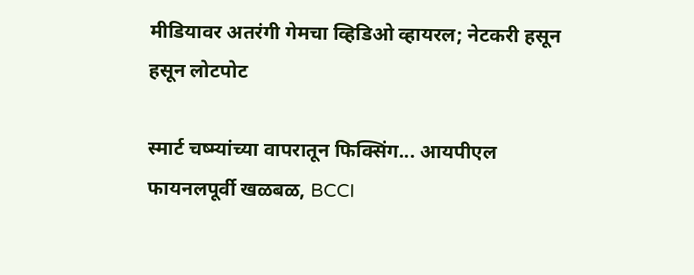मीडियावर अतरंगी गेमचा व्हिडिओ व्हायरल; नेटकरी हसून हसून लोटपोट

स्मार्ट चष्म्यांच्या वापरातून फिक्सिंग... आयपीएल फायनलपूर्वी खळबळ, BCCI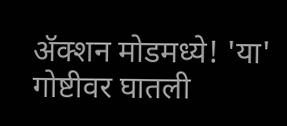ॲक्शन मोडमध्ये! 'या' गोष्टीवर घातली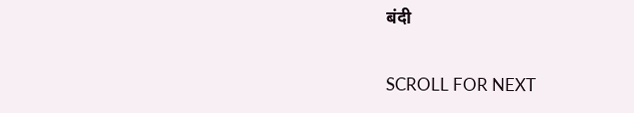बंदी

SCROLL FOR NEXT